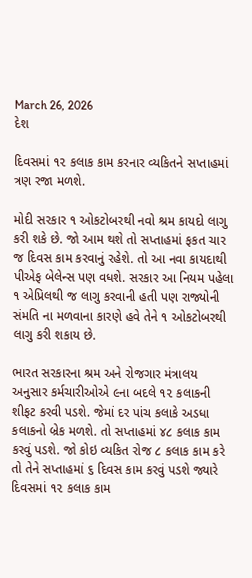March 26, 2026
દેશ

દિવસમાં ૧૨ કલાક કામ કરનાર વ્યકિતને સપ્તાહમાં ત્રણ રજા મળશે.

મોદી સરકાર ૧ ઓકટોબરથી નવો શ્રમ કાયદો લાગુ કરી શકે છે. જો આમ થશે તો સપ્તાહમાં ફકત ચાર જ દિવસ કામ કરવાનું રહેશે. તો આ નવા કાયદાથી પીએફ બેલેન્સ પણ વધશે. સરકાર આ નિયમ પહેલા ૧ એપ્રિલથી જ લાગુ કરવાની હતી પણ રાજ્યોની સંમતિ ના મળવાના કારણે હવે તેને ૧ ઓકટોબરથી લાગુ કરી શકાય છે.

ભારત સરકારના શ્રમ અને રોજગાર મંત્રાલય અનુસાર કર્મચારીઓએ ૯ના બદલે ૧૨ કલાકની શીફટ કરવી પડશે. જેમાં દર પાંચ કલાકે અડધા કલાકનો બ્રેક મળશે. તો સપ્તાહમાં ૪૮ કલાક કામ કરવું પડશે. જો કોઇ વ્યકિત રોજ ૮ કલાક કામ કરે તો તેને સપ્તાહમાં ૬ દિવસ કામ કરવું પડશે જ્યારે દિવસમાં ૧૨ કલાક કામ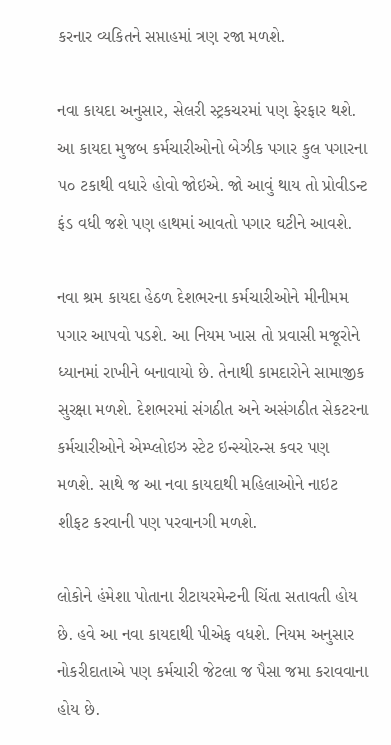કરનાર વ્યકિતને સપ્તાહમાં ત્રણ રજા મળશે.

નવા કાયદા અનુસાર, સેલરી સ્ટ્રકચરમાં પણ ફેરફાર થશે. આ કાયદા મુજબ કર્મચારીઓનો બેઝીક પગાર કુલ પગારના ૫૦ ટકાથી વધારે હોવો જોઇએ. જો આવું થાય તો પ્રોવીડન્ટ ફંડ વધી જશે પણ હાથમાં આવતો પગાર ઘટીને આવશે.

નવા શ્રમ કાયદા હેઠળ દેશભરના કર્મચારીઓને મીનીમમ પગાર આપવો પડશે. આ નિયમ ખાસ તો પ્રવાસી મજૂરોને ધ્યાનમાં રાખીને બનાવાયો છે. તેનાથી કામદારોને સામાજીક સુરક્ષા મળશે. દેશભરમાં સંગઠીત અને અસંગઠીત સેકટરના કર્મચારીઓને એમ્પ્લોઇઝ સ્ટેટ ઇન્સ્યોરન્સ કવર પણ મળશે. સાથે જ આ નવા કાયદાથી મહિલાઓને નાઇટ શીફટ કરવાની પણ પરવાનગી મળશે.

લોકોને હંમેશા પોતાના રીટાયરમેન્ટની ચિંતા સતાવતી હોય છે. હવે આ નવા કાયદાથી પીએફ વધશે. નિયમ અનુસાર નોકરીદાતાએ પણ કર્મચારી જેટલા જ પૈસા જમા કરાવવાના હોય છે.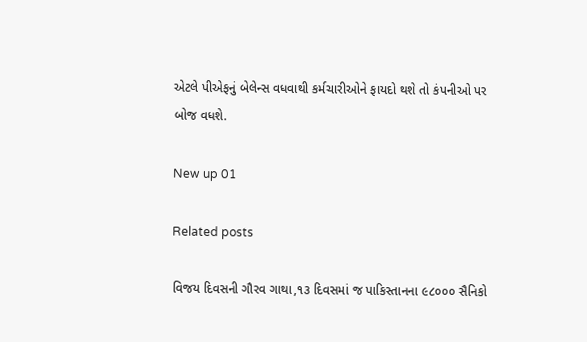એટલે પીએફનું બેલેન્સ વધવાથી કર્મચારીઓને ફાયદો થશે તો કંપનીઓ પર બોજ વધશે.

New up 01

Related posts

વિજય દિવસની ગૌરવ ગાથા,૧૩ દિવસમાં જ પાકિસ્તાનના ૯૮૦૦૦ સૈનિકો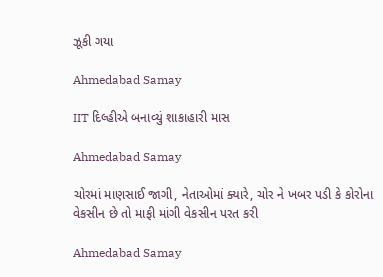ઝૂકી ગયા

Ahmedabad Samay

IIT દિલ્હીએ બનાવ્યું શાકાહારી માસ

Ahmedabad Samay

ચોરમાં માણસાઈ જાગી, નેતાઓમાં ક્યારે, ચોર ને ખબર પડી કે કોરોના વેકસીન છે તો માફી માંગી વેકસીન પરત કરી

Ahmedabad Samay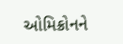ઓમિક્રોનને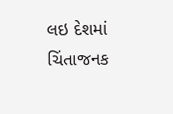લઇ દેશમાં ચિંતાજનક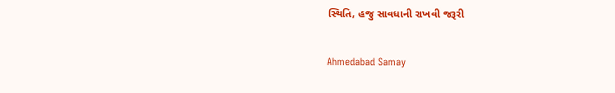સ્થિતિ, હજુ સાવધાની રાખવી જરૂરી

Ahmedabad Samay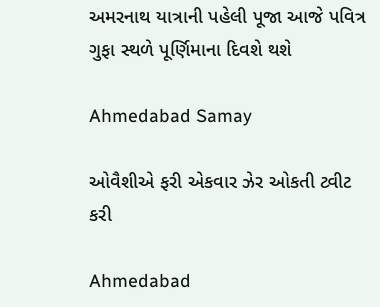અમરનાથ યાત્રાની પહેલી પૂજા આજે પવિત્ર ગુફા સ્થળે પૂર્ણિમાના દિવશે થશે

Ahmedabad Samay

ઓવૈશીએ ફરી એકવાર ઝેર ઓકતી ટ્વીટ કરી

Ahmedabad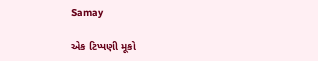Samay

એક ટિપ્પણી મૂકો